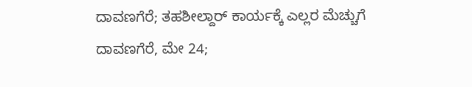ದಾವಣಗೆರೆ; ತಹಶೀಲ್ದಾರ್ ಕಾರ್ಯಕ್ಕೆ ಎಲ್ಲರ ಮೆಚ್ಚುಗೆ
ದಾವಣಗೆರೆ, ಮೇ 24;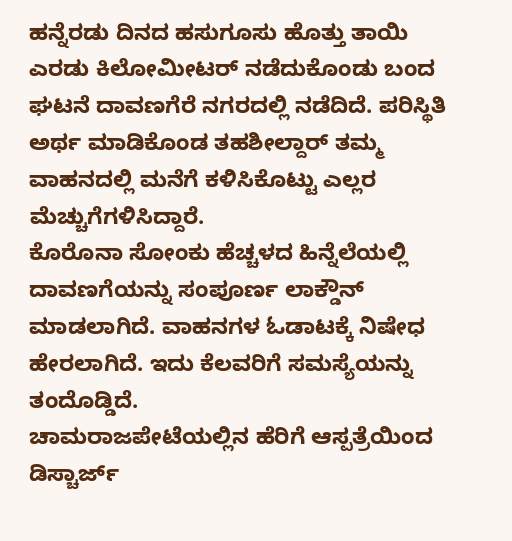ಹನ್ನೆರಡು ದಿನದ ಹಸುಗೂಸು ಹೊತ್ತು ತಾಯಿ ಎರಡು ಕಿಲೋಮೀಟರ್ ನಡೆದುಕೊಂಡು ಬಂದ ಘಟನೆ ದಾವಣಗೆರೆ ನಗರದಲ್ಲಿ ನಡೆದಿದೆ. ಪರಿಸ್ಥಿತಿ ಅರ್ಥ ಮಾಡಿಕೊಂಡ ತಹಶೀಲ್ದಾರ್ ತಮ್ಮ ವಾಹನದಲ್ಲಿ ಮನೆಗೆ ಕಳಿಸಿಕೊಟ್ಟು ಎಲ್ಲರ ಮೆಚ್ಚುಗೆಗಳಿಸಿದ್ದಾರೆ.
ಕೊರೊನಾ ಸೋಂಕು ಹೆಚ್ಚಳದ ಹಿನ್ನೆಲೆಯಲ್ಲಿ ದಾವಣಗೆಯನ್ನು ಸಂಪೂರ್ಣ ಲಾಕ್ಡೌನ್ ಮಾಡಲಾಗಿದೆ. ವಾಹನಗಳ ಓಡಾಟಕ್ಕೆ ನಿಷೇಧ ಹೇರಲಾಗಿದೆ. ಇದು ಕೆಲವರಿಗೆ ಸಮಸ್ಯೆಯನ್ನು ತಂದೊಡ್ಡಿದೆ.
ಚಾಮರಾಜಪೇಟೆಯಲ್ಲಿನ ಹೆರಿಗೆ ಆಸ್ಪತ್ರೆಯಿಂದ ಡಿಸ್ಚಾರ್ಜ್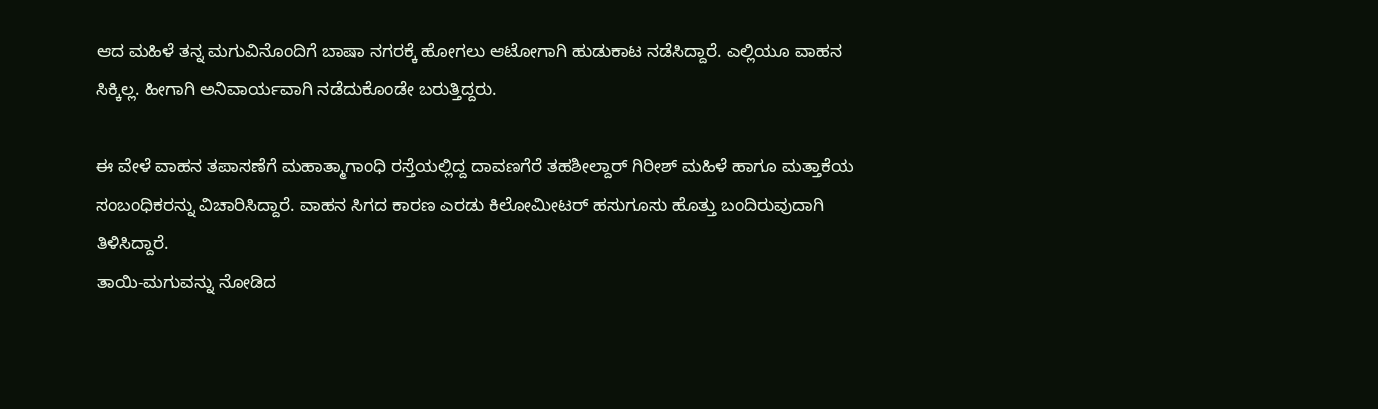ಆದ ಮಹಿಳೆ ತನ್ನ ಮಗುವಿನೊಂದಿಗೆ ಬಾಷಾ ನಗರಕ್ಕೆ ಹೋಗಲು ಆಟೋಗಾಗಿ ಹುಡುಕಾಟ ನಡೆಸಿದ್ದಾರೆ. ಎಲ್ಲಿಯೂ ವಾಹನ ಸಿಕ್ಕಿಲ್ಲ. ಹೀಗಾಗಿ ಅನಿವಾರ್ಯವಾಗಿ ನಡೆದುಕೊಂಡೇ ಬರುತ್ತಿದ್ದರು.

ಈ ವೇಳೆ ವಾಹನ ತಪಾಸಣೆಗೆ ಮಹಾತ್ಮಾಗಾಂಧಿ ರಸ್ತೆಯಲ್ಲಿದ್ದ ದಾವಣಗೆರೆ ತಹಶೀಲ್ದಾರ್ ಗಿರೀಶ್ ಮಹಿಳೆ ಹಾಗೂ ಮತ್ತಾಕೆಯ ಸಂಬಂಧಿಕರನ್ನು ವಿಚಾರಿಸಿದ್ದಾರೆ. ವಾಹನ ಸಿಗದ ಕಾರಣ ಎರಡು ಕಿಲೋಮೀಟರ್ ಹಸುಗೂಸು ಹೊತ್ತು ಬಂದಿರುವುದಾಗಿ ತಿಳಿಸಿದ್ದಾರೆ.
ತಾಯಿ-ಮಗುವನ್ನು ನೋಡಿದ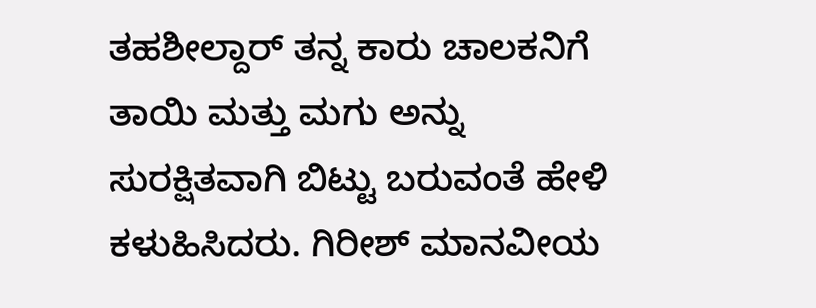ತಹಶೀಲ್ದಾರ್ ತನ್ನ ಕಾರು ಚಾಲಕನಿಗೆ ತಾಯಿ ಮತ್ತು ಮಗು ಅನ್ನು ಸುರಕ್ಷಿತವಾಗಿ ಬಿಟ್ಟು ಬರುವಂತೆ ಹೇಳಿ ಕಳುಹಿಸಿದರು. ಗಿರೀಶ್ ಮಾನವೀಯ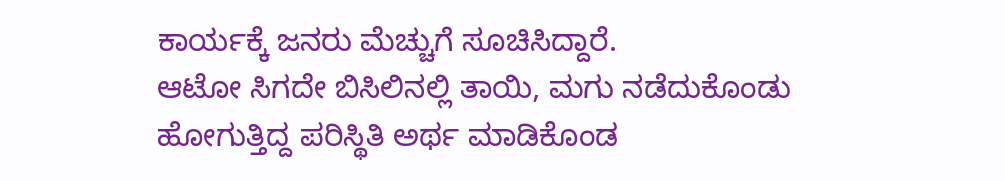ಕಾರ್ಯಕ್ಕೆ ಜನರು ಮೆಚ್ಚುಗೆ ಸೂಚಿಸಿದ್ದಾರೆ.
ಆಟೋ ಸಿಗದೇ ಬಿಸಿಲಿನಲ್ಲಿ ತಾಯಿ, ಮಗು ನಡೆದುಕೊಂಡು ಹೋಗುತ್ತಿದ್ದ ಪರಿಸ್ಥಿತಿ ಅರ್ಥ ಮಾಡಿಕೊಂಡ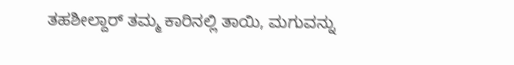ತಹಶೀಲ್ದಾರ್ ತಮ್ಮ ಕಾರಿನಲ್ಲಿ ತಾಯಿ, ಮಗುವನ್ನು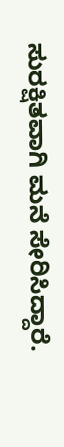ಸುರಕ್ಷಿತವಾಗಿ ಮನೆ ಸೇರಿಸಿದ್ದಾರೆ.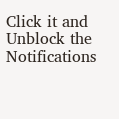Click it and Unblock the Notifications